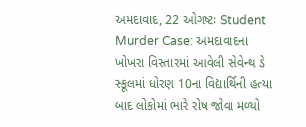અમદાવાદ, 22 ઓગષ્ટઃ Student Murder Case: અમદાવાદના ખોખરા વિસ્તારમાં આવેલી સેવેન્થ ડે સ્કૂલમાં ધોરણ 10ના વિદ્યાર્થિની હત્યા બાદ લોકોમાં ભારે રોષ જોવા મળ્યો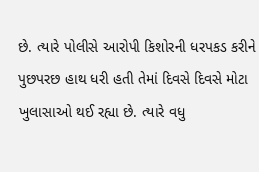છે. ત્યારે પોલીસે આરોપી કિશોરની ધરપકડ કરીને પુછપરછ હાથ ધરી હતી તેમાં દિવસે દિવસે મોટા ખુલાસાઓ થઈ રહ્યા છે. ત્યારે વધુ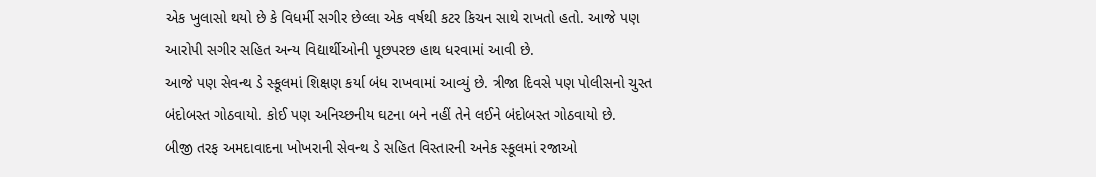એક ખુલાસો થયો છે કે વિધર્મી સગીર છેલ્લા એક વર્ષથી કટર કિચન સાથે રાખતો હતો. આજે પણ આરોપી સગીર સહિત અન્ય વિદ્યાર્થીઓની પૂછપરછ હાથ ધરવામાં આવી છે.
આજે પણ સેવન્થ ડે સ્કૂલમાં શિક્ષણ કર્યા બંધ રાખવામાં આવ્યું છે. ત્રીજા દિવસે પણ પોલીસનો ચુસ્ત બંદોબસ્ત ગોઠવાયો. કોઈ પણ અનિચ્છનીય ઘટના બને નહીં તેને લઈને બંદોબસ્ત ગોઠવાયો છે.
બીજી તરફ અમદાવાદના ખોખરાની સેવન્થ ડે સહિત વિસ્તારની અનેક સ્કૂલમાં રજાઓ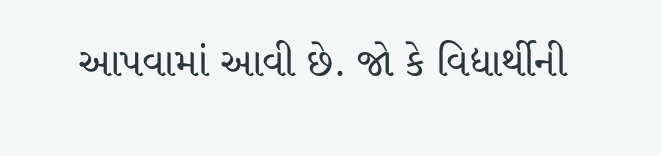આપવામાં આવી છે. જો કે વિદ્યાર્થીની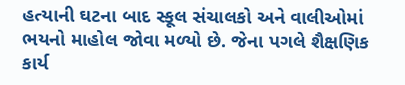હત્યાની ઘટના બાદ સ્કૂલ સંચાલકો અને વાલીઓમાં ભયનો માહોલ જોવા મળ્યો છે. જેના પગલે શૈક્ષણિક કાર્ય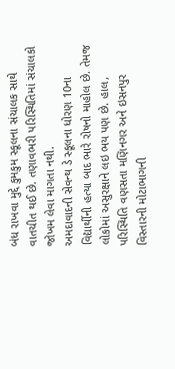બંધ રાખવા મુદ્દે કુમકુમ સ્કૂલના સંચાલક સાથે વાતચીત થઈ છે. તણાવભરી પરિસ્થિતિમાં સંચાલકો જોખમ લેવા માગતા નથી.
અમદાવાદની સેવન્થ ડે સ્કૂલના ધોરણ 10ના વિદ્યાર્થીની હત્યા બાદ ભારે રોષનો માહોલ છે. તેમજ લોકોમાં અસુરક્ષાને લઇ ભય પણ છે. હાલ, પરિસ્થિતિ વણસતા મણિનગર અને ઇસનપુર વિસ્તારની મોટાભાગની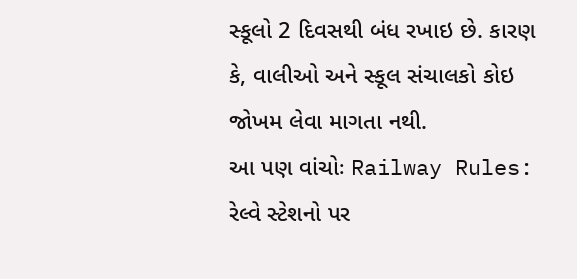સ્કૂલો 2 દિવસથી બંધ રખાઇ છે. કારણ કે, વાલીઓ અને સ્કૂલ સંચાલકો કોઇ જોખમ લેવા માગતા નથી.
આ પણ વાંચોઃ Railway Rules: રેલ્વે સ્ટેશનો પર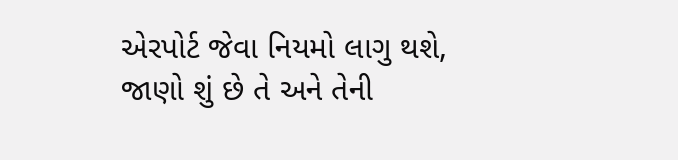એરપોર્ટ જેવા નિયમો લાગુ થશે, જાણો શું છે તે અને તેની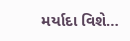મર્યાદા વિશે…